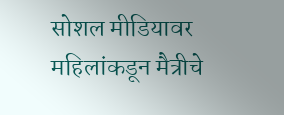सोशल मीडियावर महिलांकडून मैत्रीचे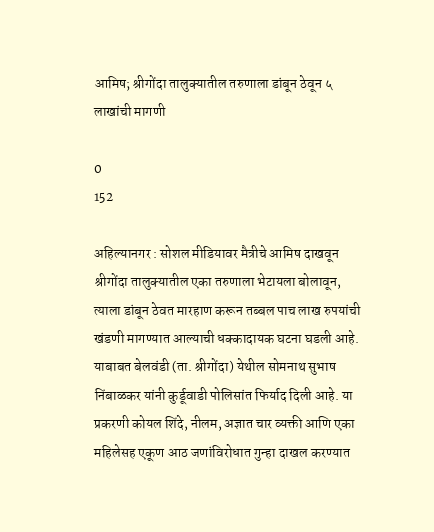आमिष; श्रीगोंदा तालुक्यातील तरुणाला डांबून ठेवून ५ लाखांची मागणी

0
152

अहिल्यानगर : सोशल मीडियावर मैत्रीचे आमिष दाखवून श्रीगोंदा तालुक्यातील एका तरुणाला भेटायला बोलावून, त्याला डांबून ठेवत मारहाण करून तब्बल पाच लाख रुपयांची खंडणी मागण्यात आल्याची धक्कादायक घटना घडली आहे. याबाबत बेलवंडी (ता. श्रीगोंदा) येथील सोमनाथ सुभाष निंबाळकर यांनी कुर्डूवाडी पोलिसांत फिर्याद दिली आहे. या प्रकरणी कोयल शिंदे, नीलम, अज्ञात चार व्यक्ती आणि एका महिलेसह एकूण आठ जणांविरोधात गुन्हा दाखल करण्यात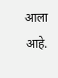आला आहे.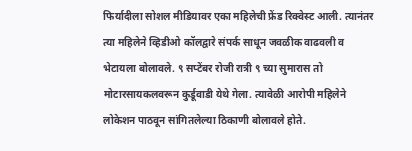फिर्यादीला सोशल मीडियावर एका महिलेची फ्रेंड रिक्वेस्ट आली. त्यानंतर त्या महिलेने व्हिडीओ कॉलद्वारे संपर्क साधून जवळीक वाढवली व भेटायला बोलावले. ९ सप्टेंबर रोजी रात्री ९ च्या सुमारास तो मोटारसायकलवरून कुर्डूवाडी येथे गेला. त्यावेळी आरोपी महिलेने लोकेशन पाठवून सांगितलेल्या ठिकाणी बोलावले होते.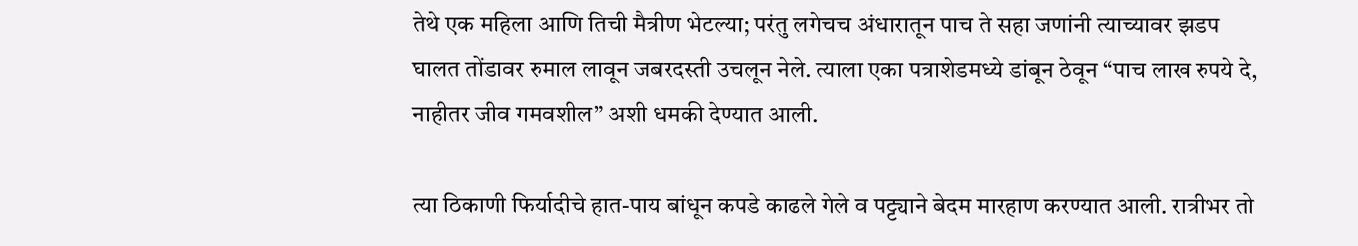तेथे एक महिला आणि तिची मैत्रीण भेटल्या; परंतु लगेचच अंधारातून पाच ते सहा जणांनी त्याच्यावर झडप घालत तोंडावर रुमाल लावून जबरदस्ती उचलून नेले. त्याला एका पत्राशेडमध्ये डांबून ठेवून “पाच लाख रुपये दे, नाहीतर जीव गमवशील” अशी धमकी देण्यात आली.

त्या ठिकाणी फिर्यादीचे हात-पाय बांधून कपडे काढले गेले व पट्ट्याने बेदम मारहाण करण्यात आली. रात्रीभर तो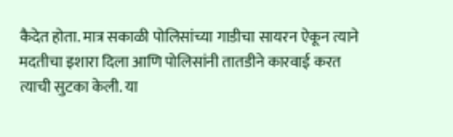कैदेत होता. मात्र सकाळी पोलिसांच्या गाडीचा सायरन ऐकून त्याने मदतीचा इशारा दिला आणि पोलिसांनी तातडीने कारवाई करत त्याची सुटका केली. या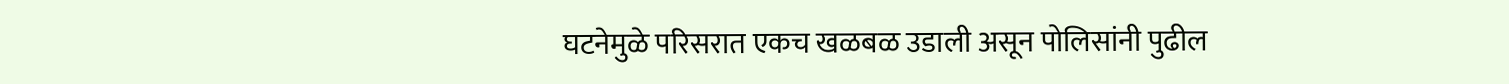घटनेमुळे परिसरात एकच खळबळ उडाली असून पोलिसांनी पुढील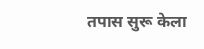तपास सुरू केला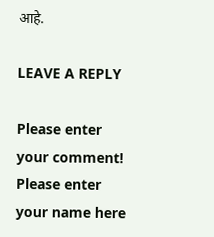आहे.

LEAVE A REPLY

Please enter your comment!
Please enter your name here